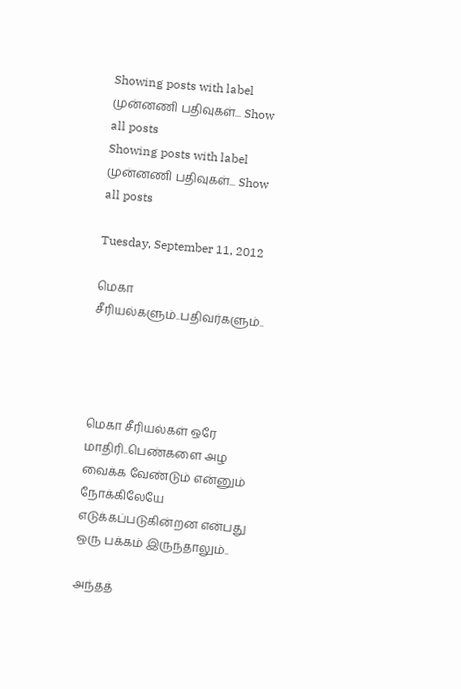Showing posts with label முன்னணி பதிவுகள்... Show all posts
Showing posts with label முன்னணி பதிவுகள்... Show all posts

Tuesday, September 11, 2012

மெகா சீரியல்களும்..பதிவர்களும்..




மெகா சீரியல்கள் ஒரே மாதிரி..பெண்களை அழ வைக்க வேண்டும் என்னும் நோக்கிலேயே எடுக்கப்படுகின்றன என்பது ஒரு பக்கம் இருந்தாலும்..

அந்தத்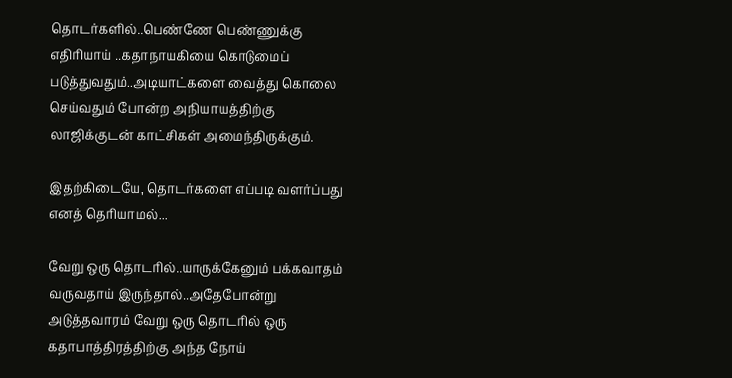தொடர்களில்..பெண்ணே பெண்ணுக்கு எதிரியாய் ..கதாநாயகியை கொடுமைப் படுத்துவதும்..அடியாட்களை வைத்து கொலை செய்வதும் போன்ற அநியாயத்திற்கு லாஜிக்குடன் காட்சிகள் அமைந்திருக்கும்.

இதற்கிடையே, தொடர்களை எப்படி வளர்ப்பது எனத் தெரியாமல்...

வேறு ஒரு தொடரில்..யாருக்கேனும் பக்கவாதம் வருவதாய் இருந்தால்..அதேபோன்று அடுத்தவாரம் வேறு ஒரு தொடரில் ஒரு கதாபாத்திரத்திற்கு அந்த நோய்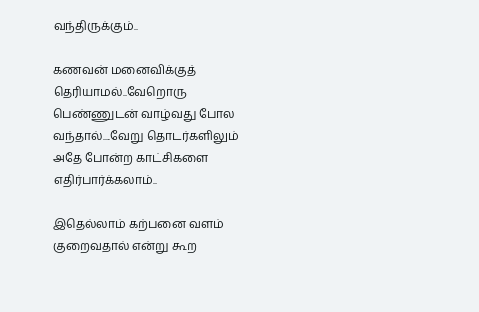வந்திருக்கும்..

கணவன் மனைவிக்குத் தெரியாமல்..வேறொரு பெண்ணுடன் வாழ்வது போல வந்தால்....வேறு தொடர்களிலும் அதே போன்ற காட்சிகளை எதிர்பார்க்கலாம்..

இதெல்லாம் கற்பனை வளம் குறைவதால் என்று கூற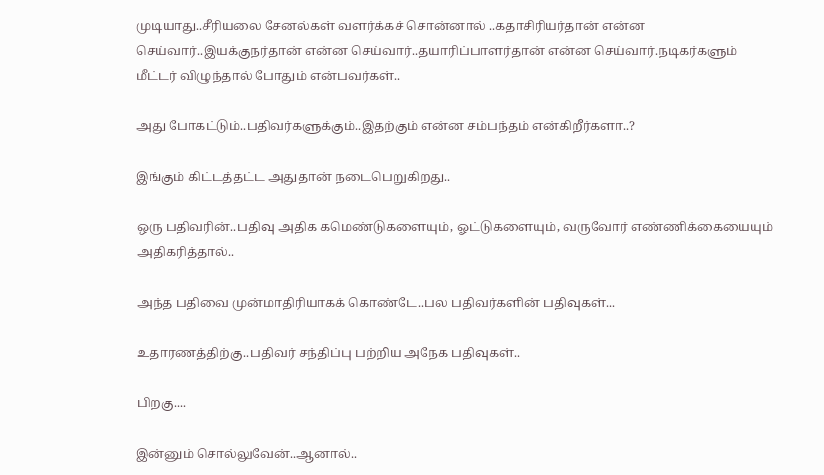முடியாது..சீரியலை சேனல்கள் வளர்க்கச் சொன்னால் ..கதாசிரியர்தான் என்ன செய்வார்..இயக்குநர்தான் என்ன செய்வார்..தயாரிப்பாளர்தான் என்ன செய்வார்.நடிகர்களும் மீட்டர் விழுந்தால் போதும் என்பவர்கள்..

அது போகட்டும்..பதிவர்களுக்கும்..இதற்கும் என்ன சம்பந்தம் என்கிறீர்களா..?

இங்கும் கிட்டத்தட்ட அதுதான் நடைபெறுகிறது..

ஒரு பதிவரின்..பதிவு அதிக கமெண்டுகளையும், ஓட்டுகளையும், வருவோர் எண்ணிக்கையையும் அதிகரித்தால்..

அந்த பதிவை முன்மாதிரியாகக் கொண்டே..பல பதிவர்களின் பதிவுகள்...

உதாரணத்திற்கு..பதிவர் சந்திப்பு பற்றிய அநேக பதிவுகள்..

பிறகு....

இன்னும் சொல்லுவேன்..ஆனால்..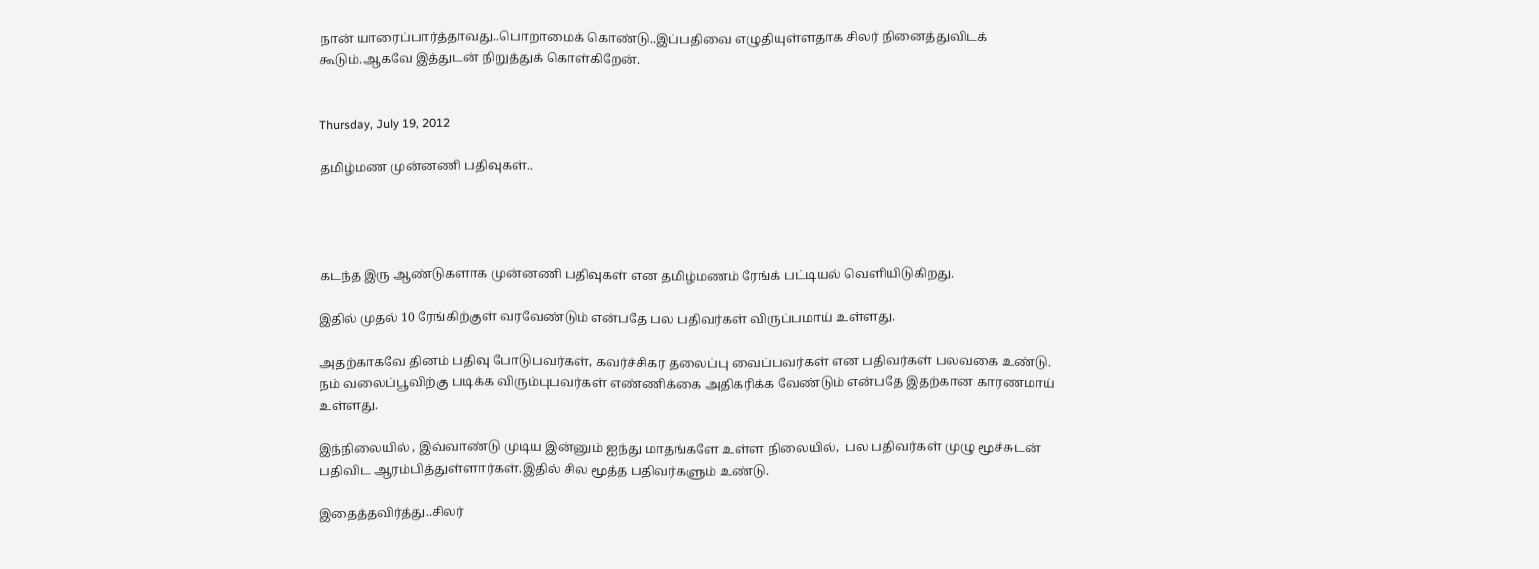நான் யாரைப்பார்த்தாவது..பொறாமைக் கொண்டு..இப்பதிவை எழுதியுள்ளதாக சிலர் நினைத்துவிடக் கூடும்.ஆகவே இத்துடன் நிறுத்துக் கொள்கிறேன்.


Thursday, July 19, 2012

தமிழ்மண முன்னணி பதிவுகள்..




கடந்த இரு ஆண்டுகளாக முன்னணி பதிவுகள் என தமிழ்மணம் ரேங்க் பட்டியல் வெளியிடுகிறது.

இதில் முதல் 10 ரேங்கிற்குள் வரவேண்டும் என்பதே பல பதிவர்கள் விருப்பமாய் உள்ளது.

அதற்காகவே தினம் பதிவு போடுபவர்கள், கவர்ச்சிகர தலைப்பு வைப்பவர்கள் என பதிவர்கள் பலவகை உண்டு. நம் வலைப்பூவிற்கு படிக்க விரும்புபவர்கள் எண்ணிக்கை அதிகரிக்க வேண்டும் என்பதே இதற்கான காரணமாய் உள்ளது.

இந்நிலையில் , இவ்வாண்டு முடிய இன்னும் ஐந்து மாதங்களே உள்ள நிலையில்,  பல பதிவர்கள் முழு மூச்சுடன் பதிவிட ஆரம்பித்துள்ளார்கள்.இதில் சில மூத்த பதிவர்களும் உண்டு.

இதைத்தவிர்த்து..சிலர்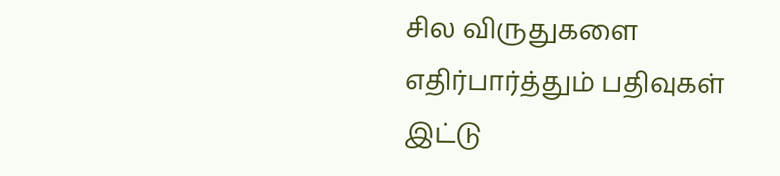சில விருதுகளை எதிர்பார்த்தும் பதிவுகள் இட்டு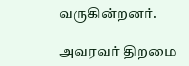வருகின்றனர்.

அவரவர் திறமை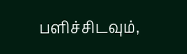பளிச்சிடவும்,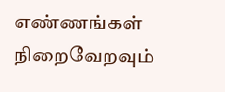எண்ணங்கள் நிறைவேறவும்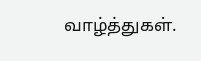வாழ்த்துகள்.